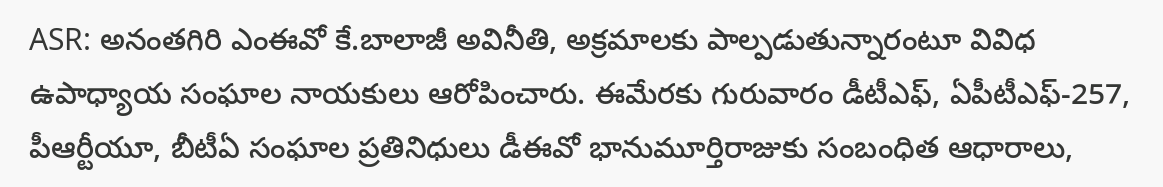ASR: అనంతగిరి ఎంఈవో కే.బాలాజీ అవినీతి, అక్రమాలకు పాల్పడుతున్నారంటూ వివిధ ఉపాధ్యాయ సంఘాల నాయకులు ఆరోపించారు. ఈమేరకు గురువారం డీటీఎఫ్, ఏపీటీఎఫ్-257, పీఆర్టీయూ, బీటీఏ సంఘాల ప్రతినిధులు డీఈవో భానుమూర్తిరాజుకు సంబంధిత ఆధారాలు,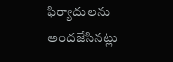ఫిర్యాదులను అందజేసినట్లు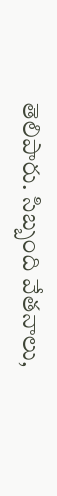తెలిపారు. సిబ్బంది వేతనాలు,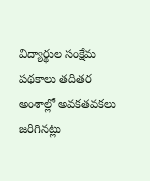విద్యార్థుల సంక్షేమ పథకాలు తదితర అంశాల్లో అవకతవకలు జరిగినట్లు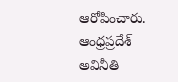ఆరోపించారు.
ఆంధ్రప్రదేశ్
అవినీతి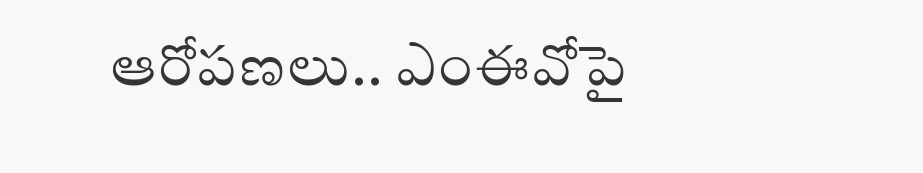ఆరోపణలు.. ఎంఈవోపై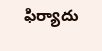ఫిర్యాదు